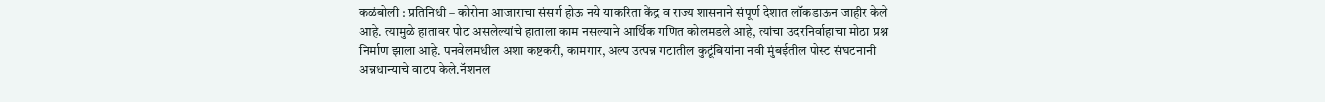कळंबोली : प्रतिनिधी – कोरोना आजाराचा संसर्ग होऊ नये याकरिता केंद्र व राज्य शासनाने संपूर्ण देशात लॉकडाऊन जाहीर केले आहे. त्यामुळे हातावर पोट असलेल्यांचे हाताला काम नसल्याने आर्थिक गणित कोलमडले आहे, त्यांचा उदरनिर्वाहाचा मोठा प्रश्न निर्माण झाला आहे. पनवेलमधील अशा कष्टकरी, कामगार, अल्प उत्पन्न गटातील कुटूंबियांना नवी मुंबईतील पोस्ट संघटनानी अन्नधान्याचे वाटप केले.नॅशनल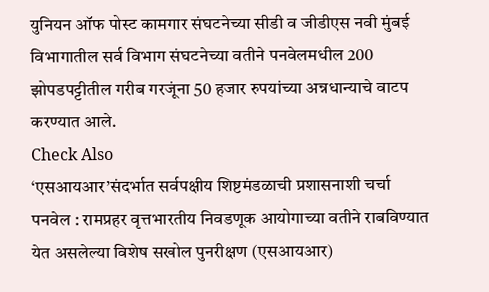युनियन ऑफ पोस्ट कामगार संघटनेच्या सीडी व जीडीएस नवी मुंबई विभागातील सर्व विभाग संघटनेच्या वतीने पनवेलमधील 200 झोपडपट्टीतील गरीब गरजूंना 50 हजार रुपयांच्या अन्नधान्याचे वाटप करण्यात आले.
Check Also
‘एसआयआर’संदर्भात सर्वपक्षीय शिष्टमंडळाची प्रशासनाशी चर्चा
पनवेल : रामप्रहर वृत्तभारतीय निवडणूक आयोगाच्या वतीने राबविण्यात येत असलेल्या विशेष सखोल पुनरीक्षण (एसआयआर)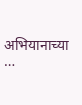अभियानाच्या …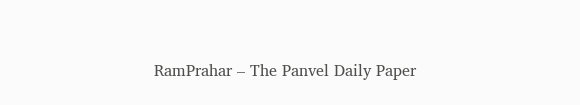RamPrahar – The Panvel Daily Paper